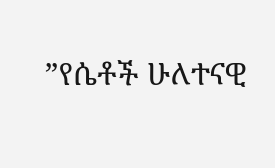”የሴቶች ሁለተናዊ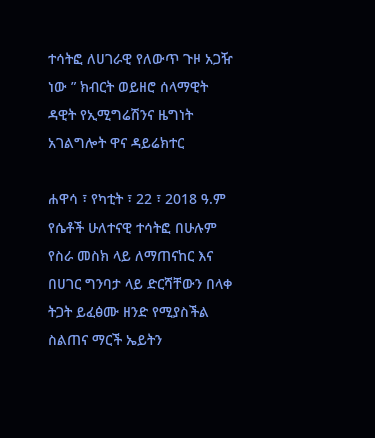ተሳትፎ ለሀገራዊ የለውጥ ጉዞ አጋዥ ነው ” ክብርት ወይዘሮ ሰላማዊት ዳዊት የኢሚግሬሽንና ዜግነት አገልግሎት ዋና ዳይሬክተር

ሐዋሳ ፣ የካቲት ፣ 22 ፣ 2018 ዓ.ም የሴቶች ሁለተናዊ ተሳትፎ በሁሉም የስራ መስክ ላይ ለማጠናከር እና በሀገር ግንባታ ላይ ድርሻቸውን በላቀ ትጋት ይፈፅሙ ዘንድ የሚያስችል ስልጠና ማርች ኤይትን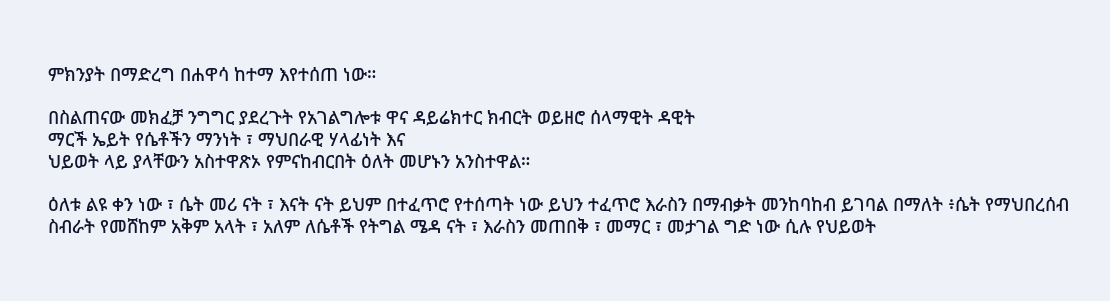ምክንያት በማድረግ በሐዋሳ ከተማ እየተሰጠ ነው።

በስልጠናው መክፈቻ ንግግር ያደረጉት የአገልግሎቱ ዋና ዳይሬክተር ክብርት ወይዘሮ ሰላማዊት ዳዊት
ማርች ኤይት የሴቶችን ማንነት ፣ ማህበራዊ ሃላፊነት እና
ህይወት ላይ ያላቸውን አስተዋጽኦ የምናከብርበት ዕለት መሆኑን አንስተዋል።

ዕለቱ ልዩ ቀን ነው ፣ ሴት መሪ ናት ፣ እናት ናት ይህም በተፈጥሮ የተሰጣት ነው ይህን ተፈጥሮ እራስን በማብቃት መንከባከብ ይገባል በማለት ፥ሴት የማህበረሰብ ስብራት የመሸከም አቅም አላት ፣ አለም ለሴቶች የትግል ሜዳ ናት ፣ እራስን መጠበቅ ፣ መማር ፣ መታገል ግድ ነው ሲሉ የህይወት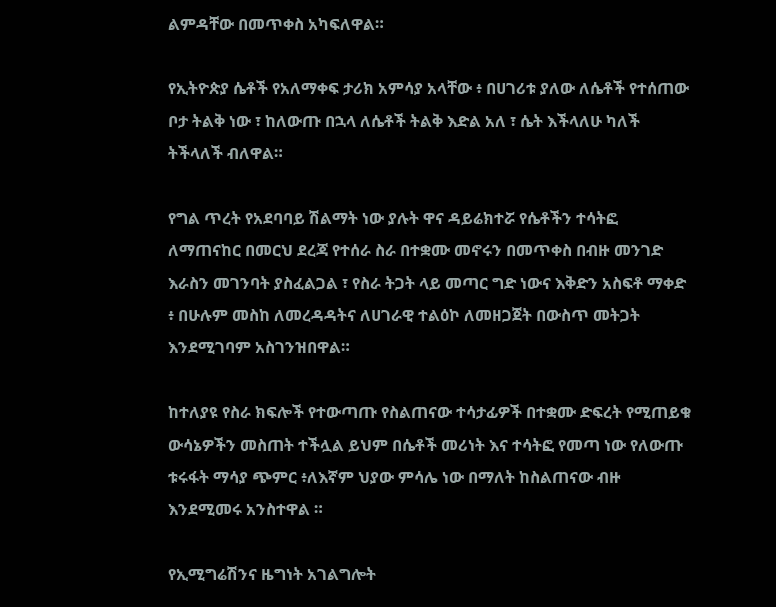ልምዳቸው በመጥቀስ አካፍለዋል።

የኢትዮጵያ ሴቶች የአለማቀፍ ታሪክ አምሳያ አላቸው ፥ በሀገሪቱ ያለው ለሴቶች የተሰጠው ቦታ ትልቅ ነው ፣ ከለውጡ በኋላ ለሴቶች ትልቅ እድል አለ ፣ ሴት እችላለሁ ካለች ትችላለች ብለዋል።

የግል ጥረት የአደባባይ ሽልማት ነው ያሉት ዋና ዳይሬክተሯ የሴቶችን ተሳትፎ ለማጠናከር በመርህ ደረጃ የተሰራ ስራ በተቋሙ መኖሩን በመጥቀስ በብዙ መንገድ እራስን መገንባት ያስፈልጋል ፣ የስራ ትጋት ላይ መጣር ግድ ነውና እቅድን አስፍቶ ማቀድ ፥ በሁሉም መስከ ለመረዳዳትና ለሀገራዊ ተልዕኮ ለመዘጋጀት በውስጥ መትጋት እንደሚገባም አስገንዝበዋል።

ከተለያዩ የስራ ክፍሎች የተውጣጡ የስልጠናው ተሳታፊዎች በተቋሙ ድፍረት የሚጠይቁ ውሳኔዎችን መስጠት ተችሏል ይህም በሴቶች መሪነት እና ተሳትፎ የመጣ ነው የለውጡ ቱሩፋት ማሳያ ጭምር ፥ለእኛም ህያው ምሳሌ ነው በማለት ከስልጠናው ብዙ እንደሚመሩ አንስተዋል ።

የኢሚግሬሽንና ዜግነት አገልግሎት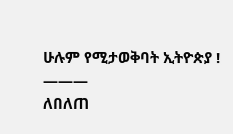ሁሉም የሚታወቅባት ኢትዮጵያ !
———
ለበለጠ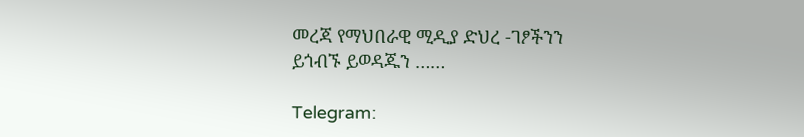መረጃ የማህበራዊ ሚዲያ ድህረ -ገፆችንን ይጎብኙ ይወዳጁን ……

Telegram: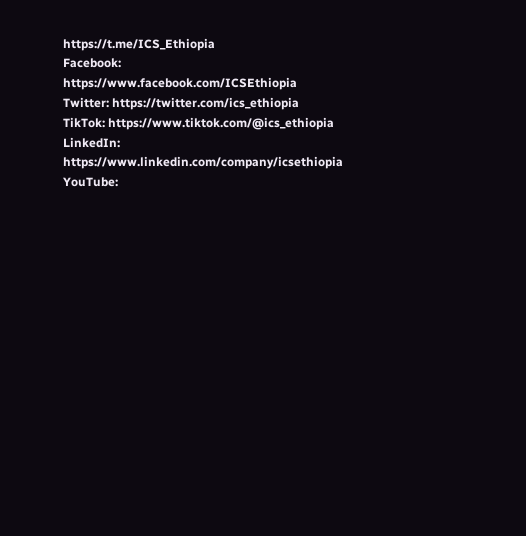https://t.me/ICS_Ethiopia
Facebook: https://www.facebook.com/ICSEthiopia
Twitter: https://twitter.com/ics_ethiopia
TikTok: https://www.tiktok.com/@ics_ethiopia
LinkedIn: https://www.linkedin.com/company/icsethiopia
YouTube: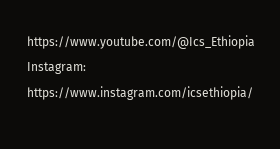https://www.youtube.com/@Ics_Ethiopia
Instagram: https://www.instagram.com/icsethiopia/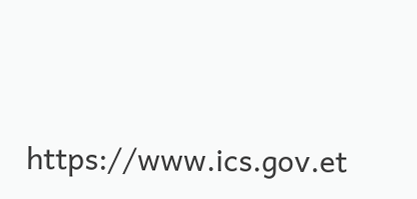https://www.ics.gov.et